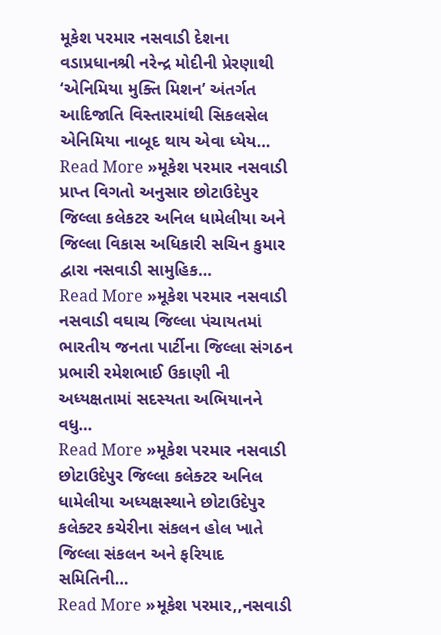મૂકેશ પરમાર નસવાડી દેશના વડાપ્રધાનશ્રી નરેન્દ્ર મોદીની પ્રેરણાથી ‘એનિમિયા મુક્તિ મિશન’ અંતર્ગત આદિજાતિ વિસ્તારમાંથી સિકલસેલ એનિમિયા નાબૂદ થાય એવા ધ્યેય…
Read More »મૂકેશ પરમાર નસવાડી પ્રાપ્ત વિગતો અનુસાર છોટાઉદેપુર જિલ્લા કલેકટર અનિલ ધામેલીયા અને જિલ્લા વિકાસ અધિકારી સચિન કુમાર દ્વારા નસવાડી સામુહિક…
Read More »મૂકેશ પરમાર નસવાડી નસવાડી વઘાચ જિલ્લા પંચાયતમાં ભારતીય જનતા પાર્ટીના જિલ્લા સંગઠન પ્રભારી રમેશભાઈ ઉકાણી ની અધ્યક્ષતામાં સદસ્યતા અભિયાનને વધુ…
Read More »મૂકેશ પરમાર નસવાડી છોટાઉદેપુર જિલ્લા કલેક્ટર અનિલ ધામેલીયા અધ્યક્ષસ્થાને છોટાઉદેપુર કલેક્ટર કચેરીના સંકલન હોલ ખાતે જિલ્લા સંકલન અને ફરિયાદ સમિતિની…
Read More »મૂકેશ પરમાર,,નસવાડી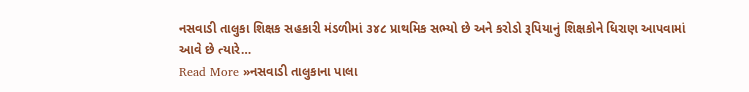નસવાડી તાલુકા શિક્ષક સહકારી મંડળીમાં ૩૪૮ પ્રાથમિક સભ્યો છે અને કરોડો રૂપિયાનું શિક્ષકોને ધિરાણ આપવામાં આવે છે ત્યારે…
Read More »નસવાડી તાલુકાના પાલા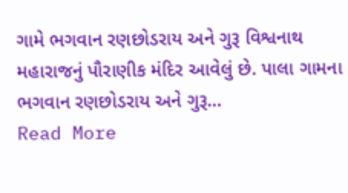ગામે ભગવાન રણછોડરાય અને ગુરૂ વિશ્વનાથ મહારાજનું પૌરાણીક મંદિર આવેલું છે. પાલા ગામના ભગવાન રણછોડરાય અને ગુરૂ…
Read More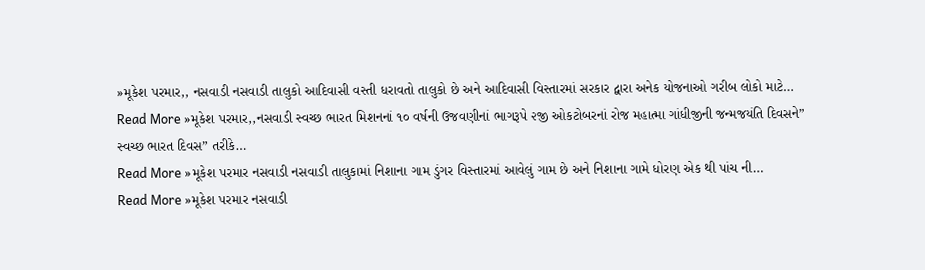»મૂકેશ પરમાર,, નસવાડી નસવાડી તાલુકો આદિવાસી વસ્તી ધરાવતો તાલુકો છે અને આદિવાસી વિસ્તારમાં સરકાર દ્વારા અનેક યોજનાઓ ગરીબ લોકો માટે…
Read More »મૂકેશ પરમાર,,નસવાડી સ્વચ્છ ભારત મિશનનાં ૧૦ વર્ષની ઉજવણીનાં ભાગરૂપે ૨જી ઓકટોબરનાં રોજ મહાત્મા ગાંધીજીની જન્મજયંતિ દિવસને” સ્વચ્છ ભારત દિવસ” તરીકે…
Read More »મૂકેશ પરમાર નસવાડી નસવાડી તાલુકામાં નિશાના ગામ ડુંગર વિસ્તારમાં આવેલું ગામ છે અને નિશાના ગામે ધોરણ એક થી પાંચ ની…
Read More »મૂકેશ પરમાર નસવાડી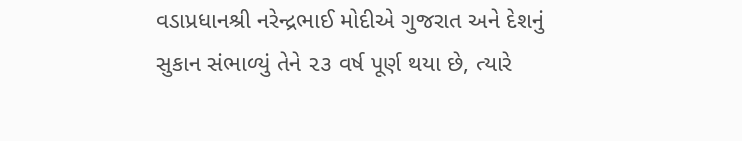વડાપ્રધાનશ્રી નરેન્દ્રભાઈ મોદીએ ગુજરાત અને દેશનું સુકાન સંભાળ્યું તેને ૨૩ વર્ષ પૂર્ણ થયા છે, ત્યારે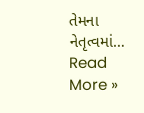તેમના નેતૃત્વમાં…
Read More »